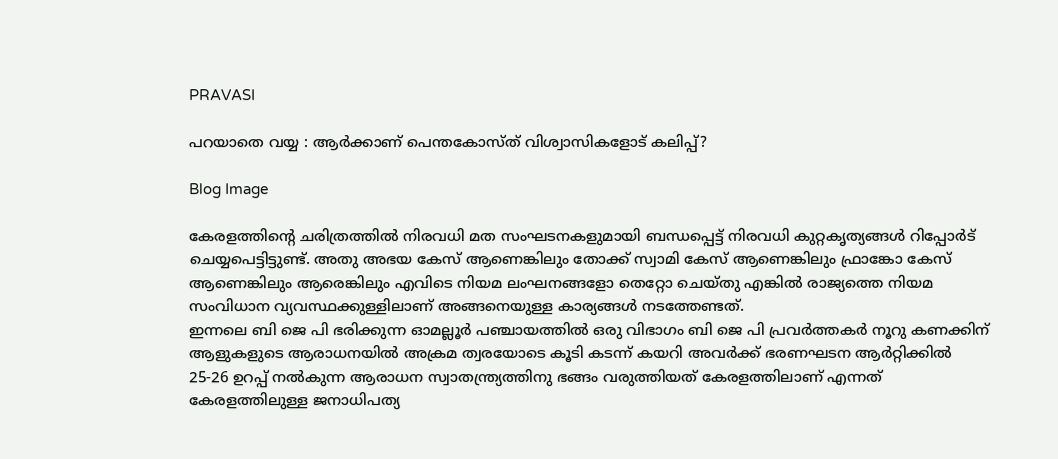PRAVASI

പറയാതെ വയ്യ : ആർക്കാണ് പെന്തകോസ്ത് വിശ്വാസികളോട് കലിപ്പ്?

Blog Image

കേരളത്തിന്റെ ചരിത്രത്തിൽ നിരവധി മത സംഘടനകളുമായി ബന്ധപ്പെട്ട് നിരവധി കുറ്റകൃത്യങ്ങൾ റിപ്പോർട് ചെയ്യപെട്ടിട്ടുണ്ട്. അതു അഭയ കേസ് ആണെങ്കിലും തോക്ക് സ്വാമി കേസ് ആണെങ്കിലും ഫ്രാങ്കോ കേസ് ആണെങ്കിലും ആരെങ്കിലും എവിടെ നിയമ ലംഘനങ്ങളോ തെറ്റോ ചെയ്തു എങ്കിൽ രാജ്യത്തെ നിയമ സംവിധാന വ്യവസ്ഥക്കുള്ളിലാണ് അങ്ങനെയുള്ള കാര്യങ്ങൾ നടത്തേണ്ടത്.
ഇന്നലെ ബി ജെ പി ഭരിക്കുന്ന ഓമല്ലൂർ പഞ്ചായത്തിൽ ഒരു വിഭാഗം ബി ജെ പി പ്രവർത്തകർ നൂറു കണക്കിന് ആളുകളുടെ ആരാധനയിൽ അക്രമ ത്വരയോടെ കൂടി കടന്ന് കയറി അവർക്ക്‌ ഭരണഘടന ആർറ്റിക്കിൽ 25-26 ഉറപ്പ് നൽകുന്ന ആരാധന സ്വാതന്ത്ര്യത്തിനു ഭങ്ങം വരുത്തിയത് കേരളത്തിലാണ് എന്നത് കേരളത്തിലുള്ള ജനാധിപത്യ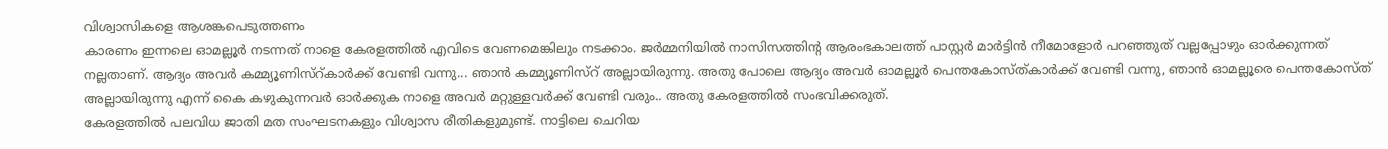വിശ്വാസികളെ ആശങ്കപെടുത്തണം
കാരണം ഇന്നലെ ഓമല്ലൂർ നടന്നത് നാളെ കേരളത്തിൽ എവിടെ വേണമെങ്കിലും നടക്കാം. ജർമ്മനിയിൽ നാസിസത്തിന്റ ആരംഭകാലത്ത് പാസ്റ്റർ മാർട്ടിൻ നീമോളോർ പറഞ്ഞുത് വല്ലപ്പോഴും ഓർക്കുന്നത് നല്ലതാണ്. ആദ്യം അവർ കമ്മ്യൂണിസ്റ്കാർക്ക് വേണ്ടി വന്നു... ഞാൻ കമ്മ്യൂണിസ്റ് അല്ലായിരുന്നു. അതു പോലെ ആദ്യം അവർ ഓമല്ലൂർ പെന്തകോസ്ത്കാർക്ക് വേണ്ടി വന്നു, ഞാൻ ഓമല്ലൂരെ പെന്തകോസ്ത് അല്ലായിരുന്നു എന്ന് കൈ കഴുകുന്നവർ ഓർക്കുക നാളെ അവർ മറ്റുള്ളവർക്ക് വേണ്ടി വരും.. അതു കേരളത്തിൽ സംഭവിക്കരുത്.
കേരളത്തിൽ പലവിധ ജാതി മത സംഘടനകളും വിശ്വാസ രീതികളുമുണ്ട്. നാട്ടിലെ ചെറിയ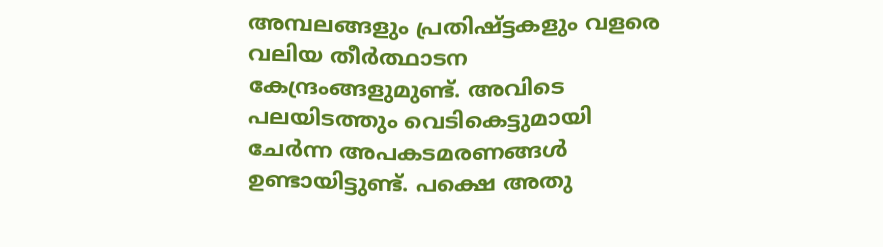അമ്പലങ്ങളും പ്രതിഷ്ട്ടകളും വളരെ വലിയ തീർത്ഥാടന കേന്ദ്രംങ്ങളുമുണ്ട്. അവിടെ പലയിടത്തും വെടികെട്ടുമായി ചേർന്ന അപകടമരണങ്ങൾ ഉണ്ടായിട്ടുണ്ട്. പക്ഷെ അതു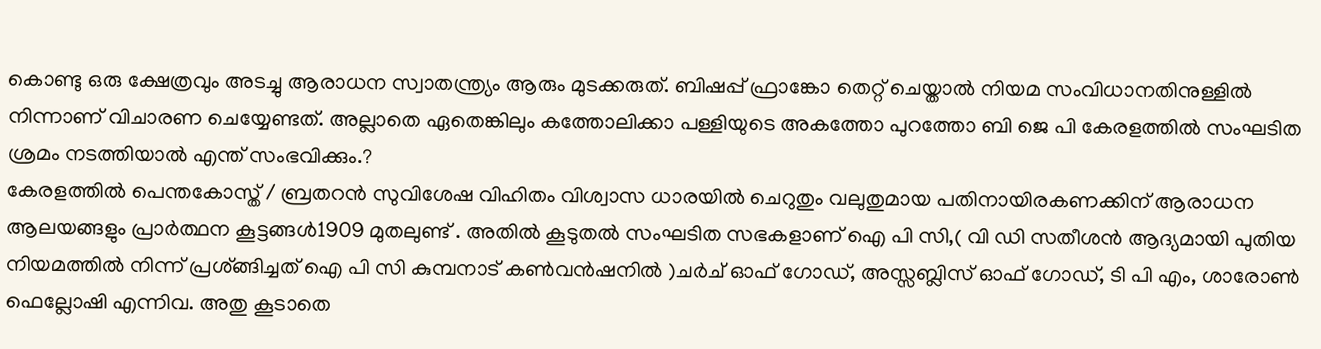കൊണ്ടു ഒരു ക്ഷേത്രവും അടച്ചു ആരാധന സ്വാതന്ത്ര്യം ആരും മുടക്കരുത്. ബിഷപ്പ് ഫ്രാങ്കോ തെറ്റ് ചെയ്താൽ നിയമ സംവിധാനതിനുള്ളിൽ നിന്നാണ് വിചാരണ ചെയ്യേണ്ടത്. അല്ലാതെ ഏതെങ്കിലും കത്തോലിക്കാ പള്ളിയുടെ അകത്തോ പുറത്തോ ബി ജെ പി കേരളത്തിൽ സംഘടിത ശ്രമം നടത്തിയാൽ എന്ത് സംഭവിക്കും.?
കേരളത്തിൽ പെന്തകോസ്ത് / ബ്രതറൻ സുവിശേഷ വിഹിതം വിശ്വാസ ധാരയിൽ ചെറുതും വലുതുമായ പതിനായിരകണക്കിന് ആരാധന ആലയങ്ങളും പ്രാർത്ഥന കൂട്ടങ്ങൾ1909 മുതലുണ്ട് . അതിൽ കൂടുതൽ സംഘടിത സഭകളാണ് ഐ പി സി,( വി ഡി സതീശൻ ആദ്യമായി പുതിയ നിയമത്തിൽ നിന്ന് പ്രശ്ങ്ങിച്ചത് ഐ പി സി കുമ്പനാട് കൺവൻഷനിൽ )ചർച് ഓഫ് ഗോഡ്, അസ്സബ്ലിസ് ഓഫ് ഗോഡ്, ടി പി എം, ശാരോൺ ഫെല്ലോഷി എന്നിവ. അതു കൂടാതെ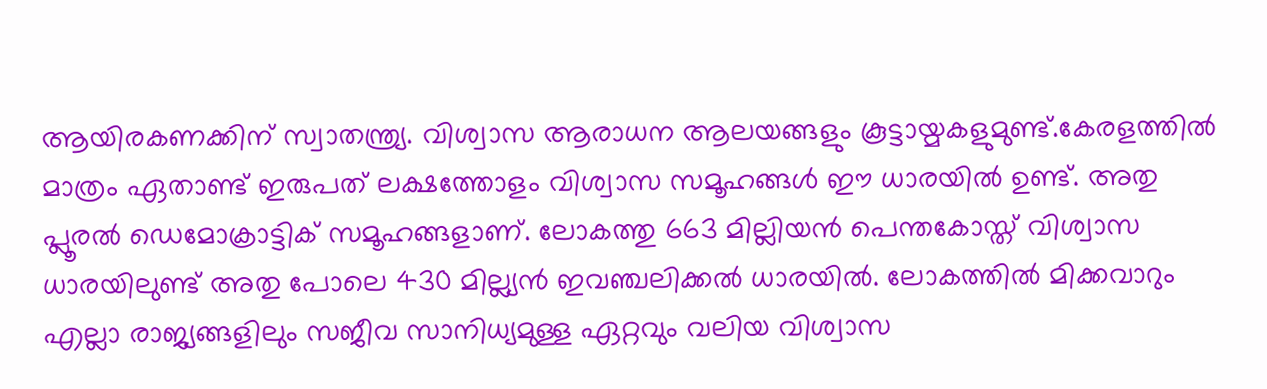ആയിരകണക്കിന് സ്വാതന്ത്ര്യ. വിശ്വാസ ആരാധന ആലയങ്ങളും കൂട്ടായ്മകളുമുണ്ട്.കേരളത്തിൽ മാത്രം ഏതാണ്ട് ഇരുപത് ലക്ഷത്തോളം വിശ്വാസ സമൂഹങ്ങൾ ഈ ധാരയിൽ ഉണ്ട്. അതു പ്ലൂരൽ ഡെമോക്രാട്ടിക് സമൂഹങ്ങളാണ്. ലോകത്തു 663 മില്ലിയൻ പെന്തകോസ്ത് വിശ്വാസ ധാരയിലുണ്ട് അതു പോലെ 430 മില്ല്യൻ ഇവഞ്ചലിക്കൽ ധാരയിൽ. ലോകത്തിൽ മിക്കവാറും എല്ലാ രാജ്യങ്ങളിലും സജീവ സാനിധ്യമുള്ള ഏറ്റവും വലിയ വിശ്വാസ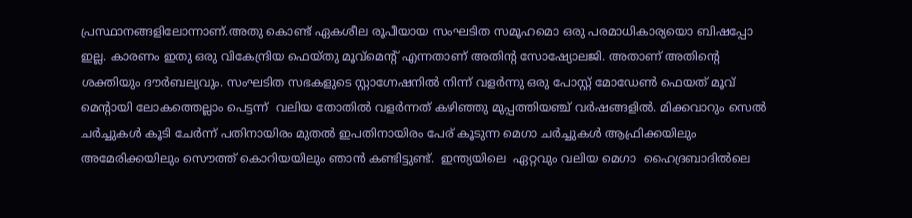പ്രസ്ഥാനങ്ങളിലോന്നാണ്.അതു കൊണ്ട് ഏകശീല രൂപീയായ സംഘടിത സമൂഹമൊ ഒരു പരമാധികാര്യയൊ ബിഷപ്പോ ഇല്ല. കാരണം ഇതു ഒരു വികേന്ദ്രിയ ഫെയ്തു മൂവ്മെന്റ് എന്നതാണ് അതിന്റ സോഷ്യോലജി. അതാണ് അതിന്റെ ശക്തിയും ദൗർബല്യവും. സംഘടിത സഭകളുടെ സ്റ്റാഗ്നേഷനിൽ നിന്ന് വളർന്നു ഒരു പോസ്റ്റ്‌ മോഡേൺ ഫെയത് മൂവ് മെന്റായി ലോകത്തെല്ലാം പെട്ടന്ന്  വലിയ തോതിൽ വളർന്നത് കഴിഞ്ഞു മുപ്പത്തിയഞ്ച് വർഷങ്ങളിൽ. മിക്കവാറും സെൽ ചർച്ചുകൾ കൂടി ചേർന്ന് പതിനായിരം മുതൽ ഇപതിനായിരം പേര് കൂടുന്ന മെഗാ ചർച്ചുകൾ ആഫ്രിക്കയിലും അമേരിക്കയിലും സൌത്ത് കൊറിയയിലും ഞാൻ കണ്ടിട്ടുണ്ട്.  ഇന്ത്യയിലെ  ഏറ്റവും വലിയ മെഗാ  ഹൈദ്രബാദിൽലെ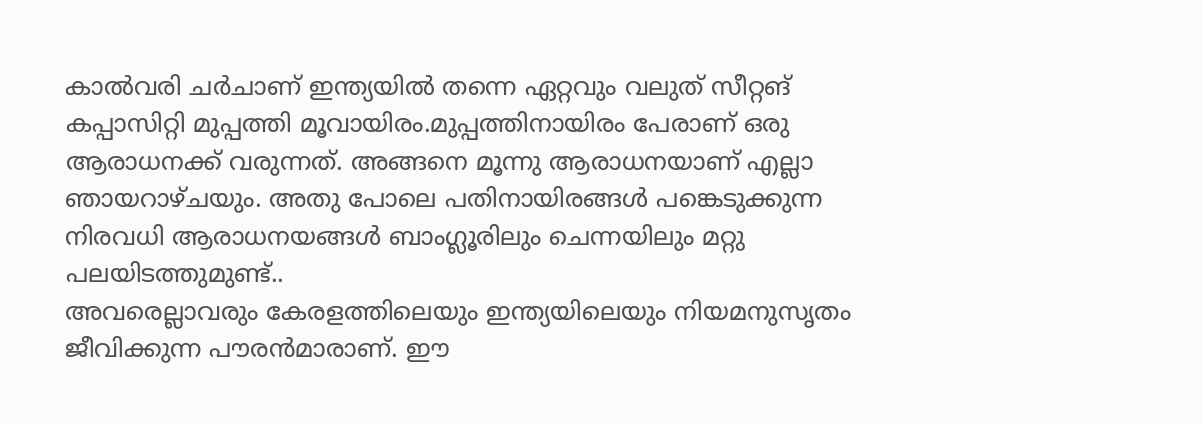കാൽവരി ചർചാണ് ഇന്ത്യയിൽ തന്നെ ഏറ്റവും വലുത് സീറ്റങ് കപ്പാസിറ്റി മുപ്പത്തി മൂവായിരം.മുപ്പത്തിനായിരം പേരാണ് ഒരു ആരാധനക്ക്‌ വരുന്നത്. അങ്ങനെ മൂന്നു ആരാധനയാണ് എല്ലാ ഞായറാഴ്ചയും. അതു പോലെ പതിനായിരങ്ങൾ പങ്കെടുക്കുന്ന നിരവധി ആരാധനയങ്ങൾ ബാംഗ്ലൂരിലും ചെന്നയിലും മറ്റു പലയിടത്തുമുണ്ട്..
അവരെല്ലാവരും കേരളത്തിലെയും ഇന്ത്യയിലെയും നിയമനുസൃതം ജീവിക്കുന്ന പൗരൻമാരാണ്. ഈ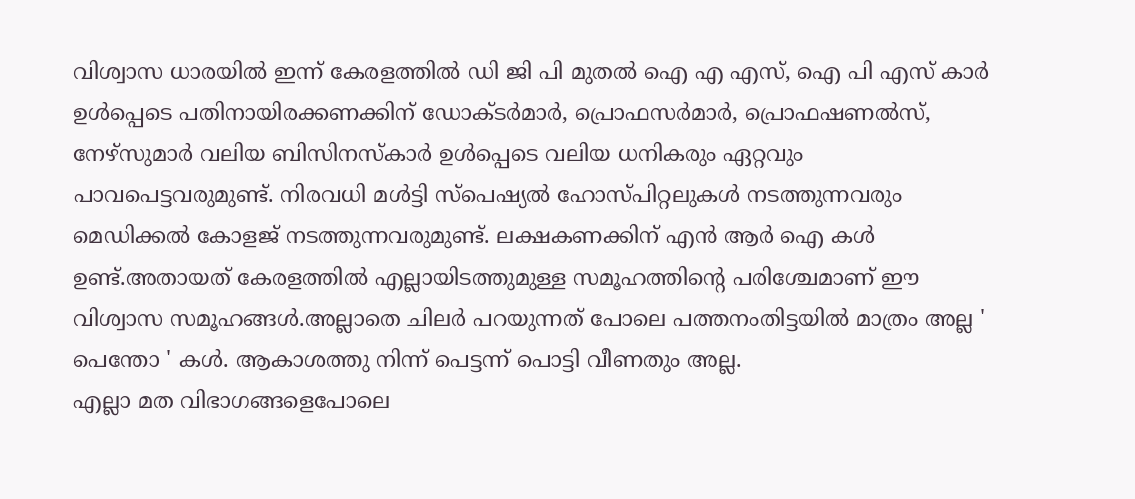വിശ്വാസ ധാരയിൽ ഇന്ന് കേരളത്തിൽ ഡി ജി പി മുതൽ ഐ എ എസ്, ഐ പി എസ് കാർ ഉൾപ്പെടെ പതിനായിരക്കണക്കിന് ഡോക്ടർമാർ, പ്രൊഫസർമാർ, പ്രൊഫഷണൽസ്, നേഴ്‌സുമാർ വലിയ ബിസിനസ്കാർ ഉൾപ്പെടെ വലിയ ധനികരും ഏറ്റവും പാവപെട്ടവരുമുണ്ട്. നിരവധി മൾട്ടി സ്പെഷ്യൽ ഹോസ്പിറ്റലുകൾ നടത്തുന്നവരും മെഡിക്കൽ കോളജ് നടത്തുന്നവരുമുണ്ട്. ലക്ഷകണക്കിന് എൻ ആർ ഐ കൾ ഉണ്ട്.അതായത് കേരളത്തിൽ എല്ലായിടത്തുമുള്ള സമൂഹത്തിന്റെ പരിശ്ചേമാണ്‌ ഈ വിശ്വാസ സമൂഹങ്ങൾ.അല്ലാതെ ചിലർ പറയുന്നത് പോലെ പത്തനംതിട്ടയിൽ മാത്രം അല്ല ' പെന്തോ ' കൾ. ആകാശത്തു നിന്ന് പെട്ടന്ന് പൊട്ടി വീണതും അല്ല.
എല്ലാ മത വിഭാഗങ്ങളെപോലെ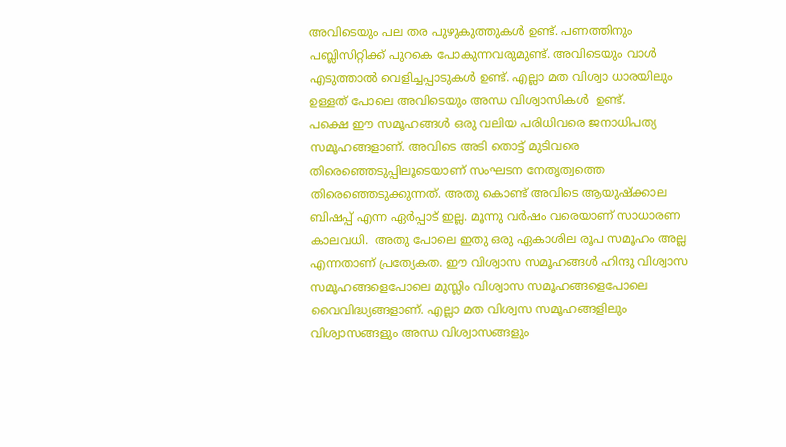അവിടെയും പല തര പുഴുകുത്തുകൾ ഉണ്ട്. പണത്തിനും പബ്ലിസിറ്റിക്ക്‌ പുറകെ പോകുന്നവരുമുണ്ട്. അവിടെയും വാൾ എടുത്താൽ വെളിച്ചപ്പാടുകൾ ഉണ്ട്. എല്ലാ മത വിശ്വാ ധാരയിലും ഉള്ളത് പോലെ അവിടെയും അന്ധ വിശ്വാസികൾ  ഉണ്ട്.
പക്ഷെ ഈ സമൂഹങ്ങൾ ഒരു വലിയ പരിധിവരെ ജനാധിപത്യ സമൂഹങ്ങളാണ്. അവിടെ അടി തൊട്ട് മുടിവരെ തിരെഞ്ഞെടുപ്പിലൂടെയാണ് സംഘടന നേതൃത്വത്തെ തിരെഞ്ഞെടുക്കുന്നത്. അതു കൊണ്ട് അവിടെ ആയുഷ്ക്കാല ബിഷപ്പ് എന്ന ഏർപ്പാട് ഇല്ല. മൂന്നു വർഷം വരെയാണ് സാധാരണ കാലവധി.  അതു പോലെ ഇതു ഒരു ഏകാശില രൂപ സമൂഹം അല്ല എന്നതാണ് പ്രത്യേകത. ഈ വിശ്വാസ സമൂഹങ്ങൾ ഹിന്ദു വിശ്വാസ സമൂഹങ്ങളെപോലെ മുസ്ലിം വിശ്വാസ സമൂഹങ്ങളെപോലെ വൈവിദ്ധ്യങ്ങളാണ്. എല്ലാ മത വിശ്വസ സമൂഹങ്ങളിലും വിശ്വാസങ്ങളും അന്ധ വിശ്വാസങ്ങളും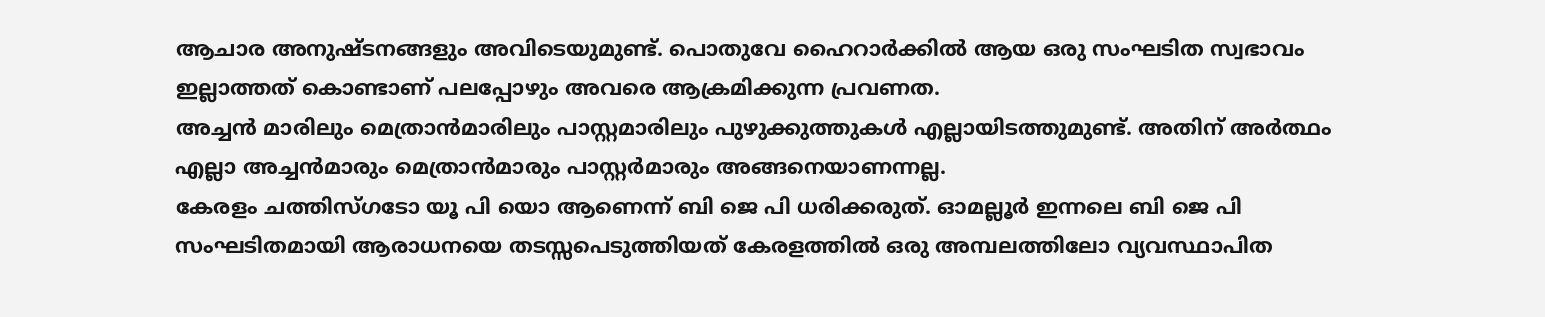ആചാര അനുഷ്‌ടനങ്ങളും അവിടെയുമുണ്ട്. പൊതുവേ ഹൈറാർക്കിൽ ആയ ഒരു സംഘടിത സ്വഭാവം ഇല്ലാത്തത് കൊണ്ടാണ് പലപ്പോഴും അവരെ ആക്രമിക്കുന്ന പ്രവണത.
അച്ചൻ മാരിലും മെത്രാൻമാരിലും പാസ്റ്റമാരിലും പുഴുക്കുത്തുകൾ എല്ലായിടത്തുമുണ്ട്. അതിന് അർത്ഥം എല്ലാ അച്ചൻമാരും മെത്രാൻമാരും പാസ്റ്റർമാരും അങ്ങനെയാണന്നല്ല.
കേരളം ചത്തിസ്ഗടോ യൂ പി യൊ ആണെന്ന് ബി ജെ പി ധരിക്കരുത്. ഓമല്ലൂർ ഇന്നലെ ബി ജെ പി സംഘടിതമായി ആരാധനയെ തടസ്സപെടുത്തിയത് കേരളത്തിൽ ഒരു അമ്പലത്തിലോ വ്യവസ്ഥാപിത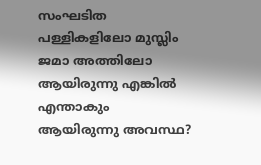സംഘടിത പള്ളികളിലോ മുസ്ലിം ജമാ അത്തിലോ ആയിരുന്നു എങ്കിൽ എന്താകും ആയിരുന്നു അവസ്ഥ?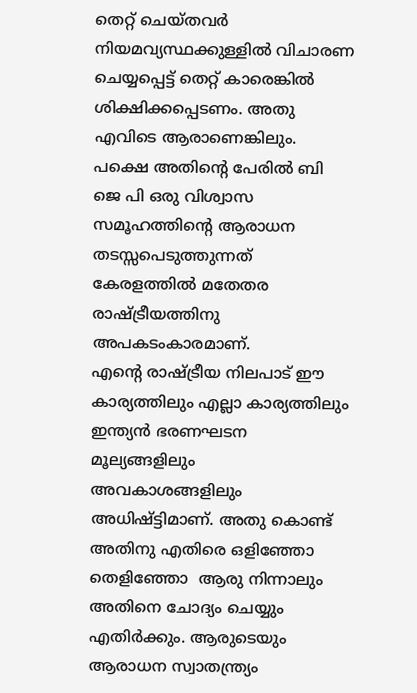തെറ്റ് ചെയ്തവർ നിയമവ്യസ്ഥക്കുള്ളിൽ വിചാരണ ചെയ്യപ്പെട്ട് തെറ്റ് കാരെങ്കിൽ ശിക്ഷിക്കപ്പെടണം. അതു എവിടെ ആരാണെങ്കിലും. പക്ഷെ അതിന്റെ പേരിൽ ബി ജെ പി ഒരു വിശ്വാസ സമൂഹത്തിന്റെ ആരാധന തടസ്സപെടുത്തുന്നത് കേരളത്തിൽ മതേതര രാഷ്ട്രീയത്തിനു അപകടംകാരമാണ്‌.
എന്റെ രാഷ്ട്രീയ നിലപാട് ഈ കാര്യത്തിലും എല്ലാ കാര്യത്തിലും ഇന്ത്യൻ ഭരണഘടന മൂല്യങ്ങളിലും അവകാശങ്ങളിലും അധിഷ്ട്ടിമാണ്‌. അതു കൊണ്ട് അതിനു എതിരെ ഒളിഞ്ഞോ തെളിഞ്ഞോ  ആരു നിന്നാലും അതിനെ ചോദ്യം ചെയ്യും എതിർക്കും. ആരുടെയും ആരാധന സ്വാതന്ത്ര്യം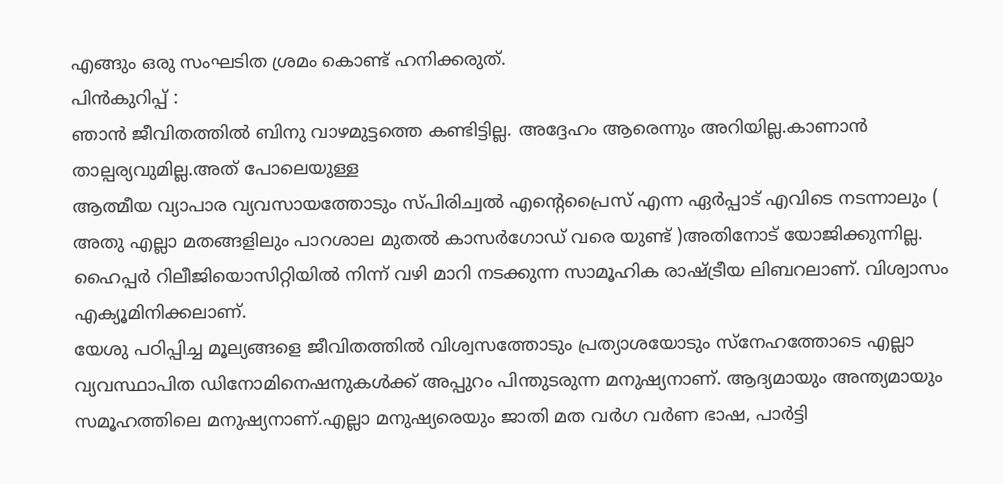എങ്ങും ഒരു സംഘടിത ശ്രമം കൊണ്ട് ഹനിക്കരുത്.
പിൻകുറിപ്പ് :
ഞാൻ ജീവിതത്തിൽ ബിനു വാഴമുട്ടത്തെ കണ്ടിട്ടില്ല. അദ്ദേഹം ആരെന്നും അറിയില്ല.കാണാൻ താല്പര്യവുമില്ല.അത് പോലെയുള്ള
ആത്മീയ വ്യാപാര വ്യവസായത്തോടും സ്പിരിച്വൽ എന്റെപ്രൈസ് എന്ന ഏർപ്പാട് എവിടെ നടന്നാലും ( അതു എല്ലാ മതങ്ങളിലും പാറശാല മുതൽ കാസർഗോഡ് വരെ യുണ്ട് )അതിനോട് യോജിക്കുന്നില്ല.   ഹൈപ്പർ റിലീജിയൊസിറ്റിയിൽ നിന്ന് വഴി മാറി നടക്കുന്ന സാമൂഹിക രാഷ്ട്രീയ ലിബറലാണ്. വിശ്വാസം എക്യൂമിനിക്കലാണ്.
യേശു പഠിപ്പിച്ച മൂല്യങ്ങളെ ജീവിതത്തിൽ വിശ്വസത്തോടും പ്രത്യാശയോടും സ്നേഹത്തോടെ എല്ലാ വ്യവസ്ഥാപിത ഡിനോമിനെഷനുകൾക്ക്‌ അപ്പുറം പിന്തുടരുന്ന മനുഷ്യനാണ്. ആദ്യമായും അന്ത്യമായും സമൂഹത്തിലെ മനുഷ്യനാണ്.എല്ലാ മനുഷ്യരെയും ജാതി മത വർഗ വർണ ഭാഷ, പാർട്ടി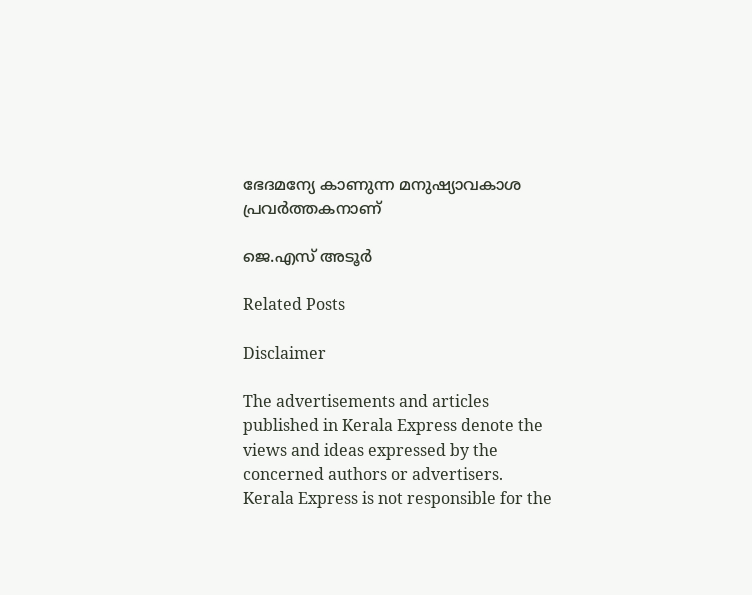ഭേദമന്യേ കാണുന്ന മനുഷ്യാവകാശ പ്രവർത്തകനാണ്

ജെ.എസ് അടൂർ

Related Posts

Disclaimer

The advertisements and articles published in Kerala Express denote the views and ideas expressed by the concerned authors or advertisers. Kerala Express is not responsible for the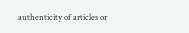authenticity of articles or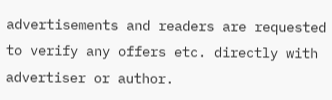advertisements and readers are requested to verify any offers etc. directly with advertiser or author.